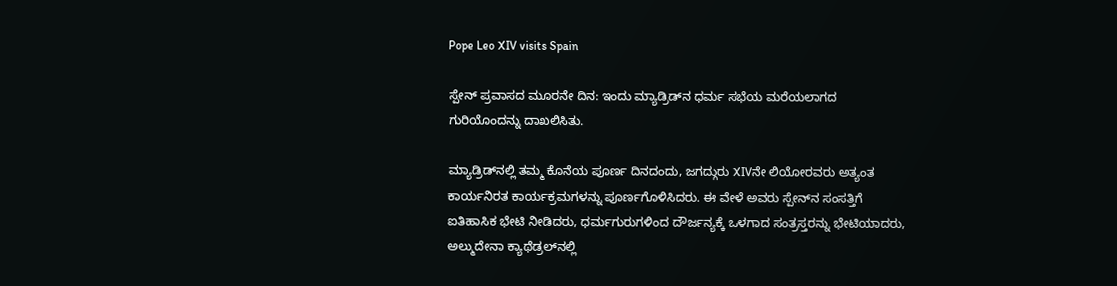Pope Leo XIV visits Spain

ಸ್ಪೇನ್ ಪ್ರವಾಸದ ಮೂರನೇ ದಿನ: ಇಂದು ಮ್ಯಾಡ್ರಿಡ್‌ನ ಧರ್ಮ ಸಭೆಯ ಮರೆಯಲಾಗದ ಗುರಿಯೊಂದನ್ನು ದಾಖಲಿಸಿತು.

ಮ್ಯಾಡ್ರಿಡ್‌ನಲ್ಲಿ ತಮ್ಮ ಕೊನೆಯ ಪೂರ್ಣ ದಿನದಂದು, ಜಗದ್ಗುರು XIVನೇ ಲಿಯೋರವರು ಅತ್ಯಂತ ಕಾರ್ಯನಿರತ ಕಾರ್ಯಕ್ರಮಗಳನ್ನು ಪೂರ್ಣಗೊಳಿಸಿದರು. ಈ ವೇಳೆ ಅವರು ಸ್ಪೇನ್‌ನ ಸಂಸತ್ತಿಗೆ ಐತಿಹಾಸಿಕ ಭೇಟಿ ನೀಡಿದರು, ಧರ್ಮಗುರುಗಳಿಂದ ದೌರ್ಜನ್ಯಕ್ಕೆ ಒಳಗಾದ ಸಂತ್ರಸ್ತರನ್ನು ಭೇಟಿಯಾದರು, ಅಲ್ಮುದೇನಾ ಕ್ಯಾಥೆಡ್ರಲ್‌ನಲ್ಲಿ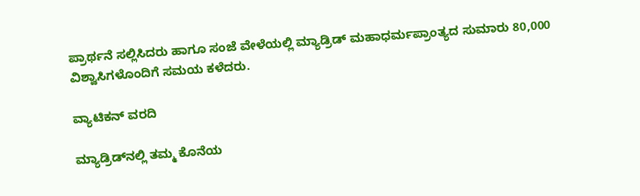ಪ್ರಾರ್ಥನೆ ಸಲ್ಲಿಸಿದರು ಹಾಗೂ ಸಂಜೆ ವೇಳೆಯಲ್ಲಿ ಮ್ಯಾಡ್ರಿಡ್ ಮಹಾಧರ್ಮಪ್ರಾಂತ್ಯದ ಸುಮಾರು 80,000 ವಿಶ್ವಾಸಿಗಳೊಂದಿಗೆ ಸಮಯ ಕಳೆದರು.

ವ್ಯಾಟಿಕನ್ ವರದಿ

ಮ್ಯಾಡ್ರಿಡ್‌ನಲ್ಲಿ ತಮ್ಮ ಕೊನೆಯ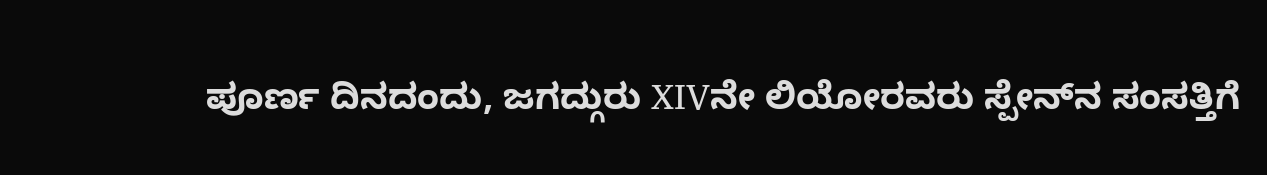ಪೂರ್ಣ ದಿನದಂದು, ಜಗದ್ಗುರು XIVನೇ ಲಿಯೋರವರು ಸ್ಪೇನ್‌ನ ಸಂಸತ್ತಿಗೆ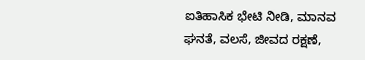ಐತಿಹಾಸಿಕ ಭೇಟಿ ನೀಡಿ, ಮಾನವ ಘನತೆ, ವಲಸೆ, ಜೀವದ ರಕ್ಷಣೆ,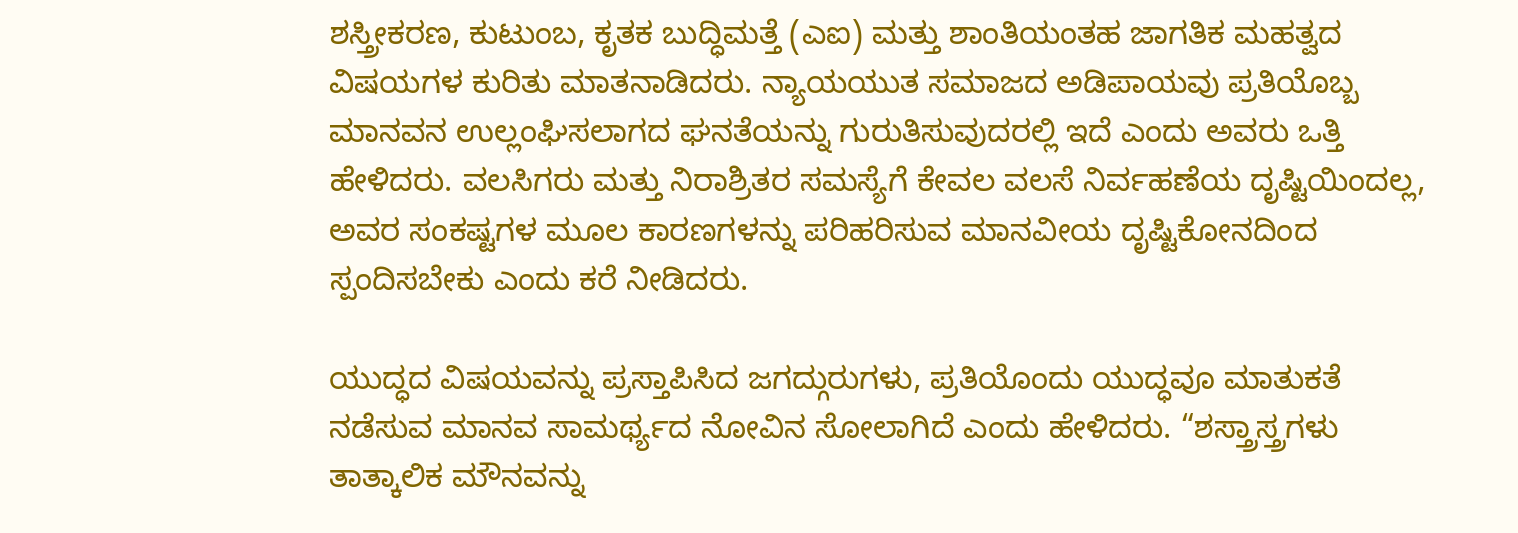ಶಸ್ತ್ರೀಕರಣ, ಕುಟುಂಬ, ಕೃತಕ ಬುದ್ಧಿಮತ್ತೆ (ಎಐ) ಮತ್ತು ಶಾಂತಿಯಂತಹ ಜಾಗತಿಕ ಮಹತ್ವದ ವಿಷಯಗಳ ಕುರಿತು ಮಾತನಾಡಿದರು. ನ್ಯಾಯಯುತ ಸಮಾಜದ ಅಡಿಪಾಯವು ಪ್ರತಿಯೊಬ್ಬ ಮಾನವನ ಉಲ್ಲಂಘಿಸಲಾಗದ ಘನತೆಯನ್ನು ಗುರುತಿಸುವುದರಲ್ಲಿ ಇದೆ ಎಂದು ಅವರು ಒತ್ತಿ ಹೇಳಿದರು. ವಲಸಿಗರು ಮತ್ತು ನಿರಾಶ್ರಿತರ ಸಮಸ್ಯೆಗೆ ಕೇವಲ ವಲಸೆ ನಿರ್ವಹಣೆಯ ದೃಷ್ಟಿಯಿಂದಲ್ಲ, ಅವರ ಸಂಕಷ್ಟಗಳ ಮೂಲ ಕಾರಣಗಳನ್ನು ಪರಿಹರಿಸುವ ಮಾನವೀಯ ದೃಷ್ಟಿಕೋನದಿಂದ ಸ್ಪಂದಿಸಬೇಕು ಎಂದು ಕರೆ ನೀಡಿದರು.

ಯುದ್ಧದ ವಿಷಯವನ್ನು ಪ್ರಸ್ತಾಪಿಸಿದ ಜಗದ್ಗುರುಗಳು, ಪ್ರತಿಯೊಂದು ಯುದ್ಧವೂ ಮಾತುಕತೆ ನಡೆಸುವ ಮಾನವ ಸಾಮರ್ಥ್ಯದ ನೋವಿನ ಸೋಲಾಗಿದೆ ಎಂದು ಹೇಳಿದರು. “ಶಸ್ತ್ರಾಸ್ತ್ರಗಳು ತಾತ್ಕಾಲಿಕ ಮೌನವನ್ನು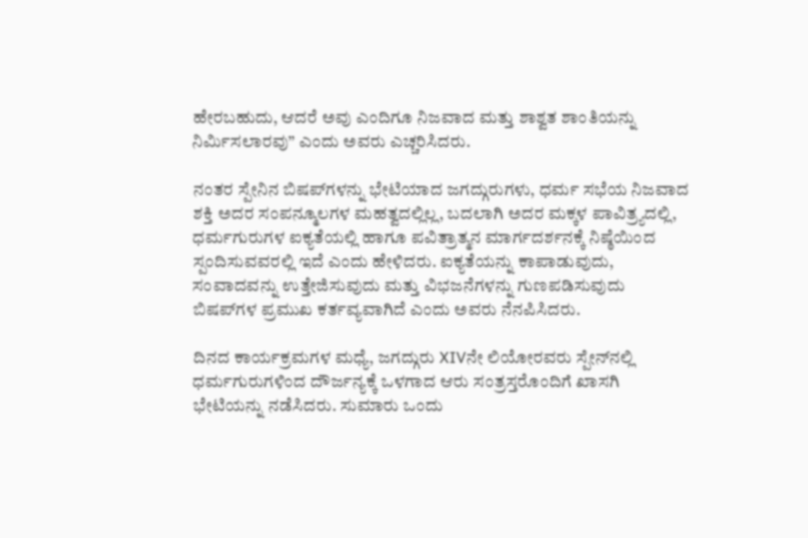ಹೇರಬಹುದು, ಆದರೆ ಅವು ಎಂದಿಗೂ ನಿಜವಾದ ಮತ್ತು ಶಾಶ್ವತ ಶಾಂತಿಯನ್ನು ನಿರ್ಮಿಸಲಾರವು” ಎಂದು ಅವರು ಎಚ್ಚರಿಸಿದರು.

ನಂತರ ಸ್ಪೇನಿನ ಬಿಷಪ್‌ಗಳನ್ನು ಭೇಟಿಯಾದ ಜಗದ್ಗುರುಗಳು, ಧರ್ಮ ಸಭೆಯ ನಿಜವಾದ ಶಕ್ತಿ ಅದರ ಸಂಪನ್ಮೂಲಗಳ ಮಹತ್ವದಲ್ಲಿಲ್ಲ, ಬದಲಾಗಿ ಅದರ ಮಕ್ಕಳ ಪಾವಿತ್ರ್ಯದಲ್ಲಿ, ಧರ್ಮಗುರುಗಳ ಐಕ್ಯತೆಯಲ್ಲಿ ಹಾಗೂ ಪವಿತ್ರಾತ್ಮನ ಮಾರ್ಗದರ್ಶನಕ್ಕೆ ನಿಷ್ಠೆಯಿಂದ ಸ್ಪಂದಿಸುವವರಲ್ಲಿ ಇದೆ ಎಂದು ಹೇಳಿದರು. ಐಕ್ಯತೆಯನ್ನು ಕಾಪಾಡುವುದು, ಸಂವಾದವನ್ನು ಉತ್ತೇಜಿಸುವುದು ಮತ್ತು ವಿಭಜನೆಗಳನ್ನು ಗುಣಪಡಿಸುವುದು ಬಿಷಪ್‌ಗಳ ಪ್ರಮುಖ ಕರ್ತವ್ಯವಾಗಿದೆ ಎಂದು ಅವರು ನೆನಪಿಸಿದರು.

ದಿನದ ಕಾರ್ಯಕ್ರಮಗಳ ಮಧ್ಯೆ, ಜಗದ್ಗುರು XIVನೇ ಲಿಯೋರವರು ಸ್ಪೇನ್‌ನಲ್ಲಿ ಧರ್ಮಗುರುಗಳಿಂದ ದೌರ್ಜನ್ಯಕ್ಕೆ ಒಳಗಾದ ಆರು ಸಂತ್ರಸ್ತರೊಂದಿಗೆ ಖಾಸಗಿ ಭೇಟಿಯನ್ನು ನಡೆಸಿದರು. ಸುಮಾರು ಒಂದು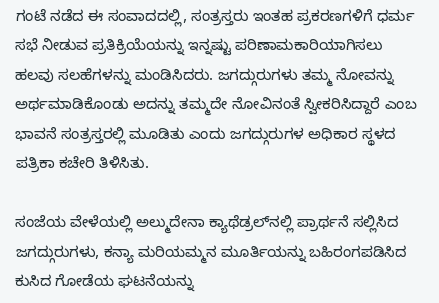ಗಂಟೆ ನಡೆದ ಈ ಸಂವಾದದಲ್ಲಿ, ಸಂತ್ರಸ್ತರು ಇಂತಹ ಪ್ರಕರಣಗಳಿಗೆ ಧರ್ಮ ಸಭೆ ನೀಡುವ ಪ್ರತಿಕ್ರಿಯೆಯನ್ನು ಇನ್ನಷ್ಟು ಪರಿಣಾಮಕಾರಿಯಾಗಿಸಲು ಹಲವು ಸಲಹೆಗಳನ್ನು ಮಂಡಿಸಿದರು. ಜಗದ್ಗುರುಗಳು ತಮ್ಮ ನೋವನ್ನು ಅರ್ಥಮಾಡಿಕೊಂಡು ಅದನ್ನು ತಮ್ಮದೇ ನೋವಿನಂತೆ ಸ್ವೀಕರಿಸಿದ್ದಾರೆ ಎಂಬ ಭಾವನೆ ಸಂತ್ರಸ್ತರಲ್ಲಿ ಮೂಡಿತು ಎಂದು ಜಗದ್ಗುರುಗಳ ಅಧಿಕಾರ ಸ್ಥಳದ ಪತ್ರಿಕಾ ಕಚೇರಿ ತಿಳಿಸಿತು.

ಸಂಜೆಯ ವೇಳೆಯಲ್ಲಿ ಅಲ್ಮುದೇನಾ ಕ್ಯಾಥೆಡ್ರಲ್‌ನಲ್ಲಿ ಪ್ರಾರ್ಥನೆ ಸಲ್ಲಿಸಿದ ಜಗದ್ಗುರುಗಳು, ಕನ್ಯಾ ಮರಿಯಮ್ಮನ ಮೂರ್ತಿಯನ್ನು ಬಹಿರಂಗಪಡಿಸಿದ ಕುಸಿದ ಗೋಡೆಯ ಘಟನೆಯನ್ನು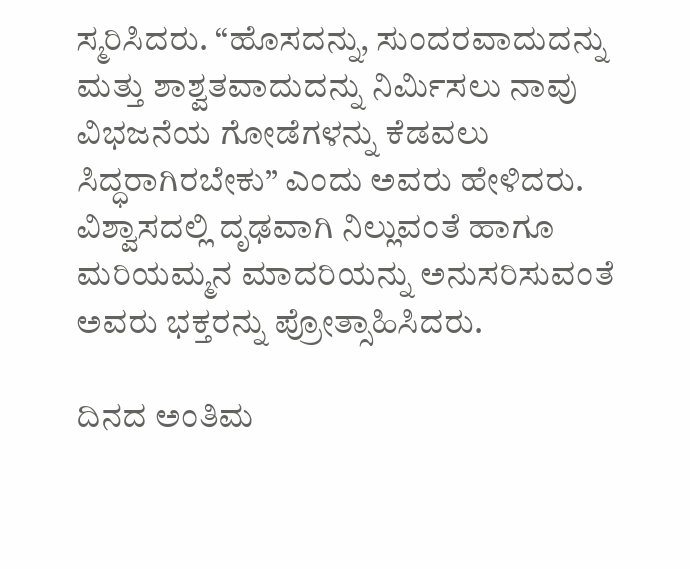ಸ್ಮರಿಸಿದರು. “ಹೊಸದನ್ನು, ಸುಂದರವಾದುದನ್ನು ಮತ್ತು ಶಾಶ್ವತವಾದುದನ್ನು ನಿರ್ಮಿಸಲು ನಾವು ವಿಭಜನೆಯ ಗೋಡೆಗಳನ್ನು ಕೆಡವಲು ಸಿದ್ಧರಾಗಿರಬೇಕು” ಎಂದು ಅವರು ಹೇಳಿದರು. ವಿಶ್ವಾಸದಲ್ಲಿ ದೃಢವಾಗಿ ನಿಲ್ಲುವಂತೆ ಹಾಗೂ ಮರಿಯಮ್ಮನ ಮಾದರಿಯನ್ನು ಅನುಸರಿಸುವಂತೆ ಅವರು ಭಕ್ತರನ್ನು ಪ್ರೋತ್ಸಾಹಿಸಿದರು.

ದಿನದ ಅಂತಿಮ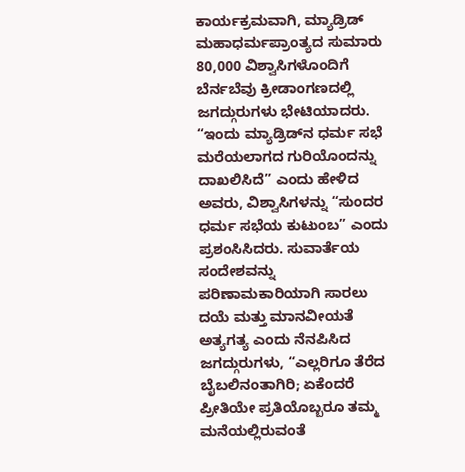ಕಾರ್ಯಕ್ರಮವಾಗಿ, ಮ್ಯಾಡ್ರಿಡ್ ಮಹಾಧರ್ಮಪ್ರಾಂತ್ಯದ ಸುಮಾರು 80,000 ವಿಶ್ವಾಸಿಗಳೊಂದಿಗೆ ಬೆರ್ನಬೆವು ಕ್ರೀಡಾಂಗಣದಲ್ಲಿ ಜಗದ್ಗುರುಗಳು ಭೇಟಿಯಾದರು. “ಇಂದು ಮ್ಯಾಡ್ರಿಡ್‌ನ ಧರ್ಮ ಸಭೆ ಮರೆಯಲಾಗದ ಗುರಿಯೊಂದನ್ನು ದಾಖಲಿಸಿದೆ” ಎಂದು ಹೇಳಿದ ಅವರು, ವಿಶ್ವಾಸಿಗಳನ್ನು “ಸುಂದರ ಧರ್ಮ ಸಭೆಯ ಕುಟುಂಬ” ಎಂದು ಪ್ರಶಂಸಿಸಿದರು. ಸುವಾರ್ತೆಯ ಸಂದೇಶವನ್ನು ಪರಿಣಾಮಕಾರಿಯಾಗಿ ಸಾರಲು ದಯೆ ಮತ್ತು ಮಾನವೀಯತೆ ಅತ್ಯಗತ್ಯ ಎಂದು ನೆನಪಿಸಿದ ಜಗದ್ಗುರುಗಳು, “ಎಲ್ಲರಿಗೂ ತೆರೆದ ಬೈಬಲಿನಂತಾಗಿರಿ; ಏಕೆಂದರೆ ಪ್ರೀತಿಯೇ ಪ್ರತಿಯೊಬ್ಬರೂ ತಮ್ಮ ಮನೆಯಲ್ಲಿರುವಂತೆ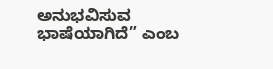ಅನುಭವಿಸುವ ಭಾಷೆಯಾಗಿದೆ” ಎಂಬ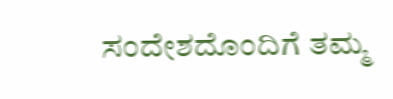ಸಂದೇಶದೊಂದಿಗೆ ತಮ್ಮ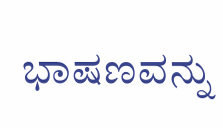ಭಾಷಣವನ್ನು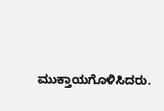ಮುಕ್ತಾಯಗೊಳಿಸಿದರು.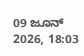09 ಜೂನ್ 2026, 18:03